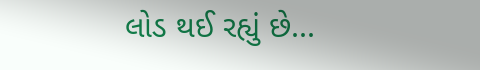લોડ થઈ રહ્યું છે...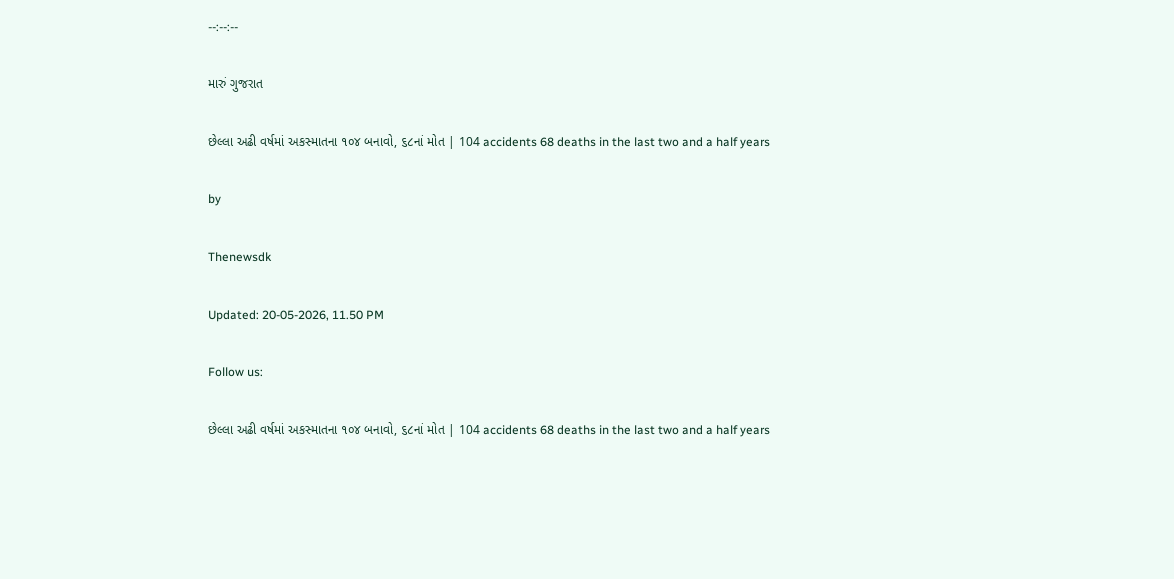--:--:--

મારું ગુજરાત

છેલ્લા અઢી વર્ષમાં અકસ્માતના ૧૦૪ બનાવો, ૬૮નાં મોત | 104 accidents 68 deaths in the last two and a half years

by

Thenewsdk

Updated: 20-05-2026, 11.50 PM

Follow us:

છેલ્લા અઢી વર્ષમાં અકસ્માતના ૧૦૪ બનાવો, ૬૮નાં મોત | 104 accidents 68 deaths in the last two and a half years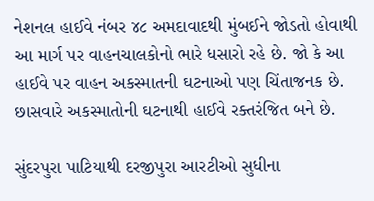નેશનલ હાઈવે નંબર ૪૮ અમદાવાદથી મુંબઈને જોડતો હોવાથી આ માર્ગ પર વાહનચાલકોનો ભારે ધસારો રહે છે. જો કે આ હાઈવે પર વાહન અકસ્માતની ઘટનાઓ પણ ચિંતાજનક છે. છાસવારે અકસ્માતોની ઘટનાથી હાઈવે રક્તરંજિત બને છે.

સુંદરપુરા પાટિયાથી દરજીપુરા આરટીઓ સુધીના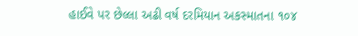હાઈવે પર છેલ્લા અઢી વર્ષ દરમિયાન અકસ્માતના ૧૦૪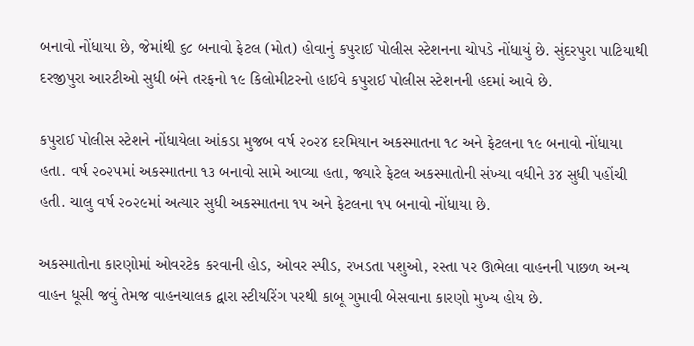બનાવો નોંધાયા છે, જેમાંથી ૬૮ બનાવો ફેટલ (મોત) હોવાનું કપુરાઈ પોલીસ સ્ટેશનના ચોપડે નોંધાયું છે. સુંદરપુરા પાટિયાથી દરજીપુરા આરટીઓ સુધી બંને તરફનો ૧૯ કિલોમીટરનો હાઈવે કપુરાઈ પોલીસ સ્ટેશનની હદમાં આવે છે.

કપુરાઈ પોલીસ સ્ટેશને નોંધાયેલા આંકડા મુજબ વર્ષ ૨૦૨૪ દરમિયાન અકસ્માતના ૧૮ અને ફેટલના ૧૯ બનાવો નોંધાયા હતા. વર્ષ ૨૦૨૫માં અકસ્માતના ૧૩ બનાવો સામે આવ્યા હતા, જ્યારે ફેટલ અકસ્માતોની સંખ્યા વધીને ૩૪ સુધી પહોંચી હતી. ચાલુ વર્ષ ૨૦૨૯માં અત્યાર સુધી અકસ્માતના ૧૫ અને ફેટલના ૧૫ બનાવો નોંધાયા છે.

અકસ્માતોના કારણોમાં ઓવરટેક કરવાની હોડ, ઓવર સ્પીડ, રખડતા પશુઓ, રસ્તા પર ઊભેલા વાહનની પાછળ અન્ય વાહન ધૂસી જવું તેમજ વાહનચાલક દ્વારા સ્ટીયરિંગ પરથી કાબૂ ગુમાવી બેસવાના કારણો મુખ્ય હોય છે.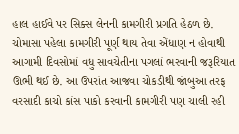હાલ હાઈવે પર સિક્સ લેનની કામગીરી પ્રગતિ હેઠળ છે. ચોમાસા પહેલા કામગીરી પૂર્ણ થાય તેવા એંધાણ ન હોવાથી આગામી દિવસોમાં વધુ સાવચેતીના પગલાં ભરવાની જરૂરિયાત ઊભી થઈ છે. આ ઉપરાંત આજવા ચોકડીથી જાંબુઆ તરફ વરસાદી કાચો કાંસ પાકો કરવાની કામગીરી પણ ચાલી રહી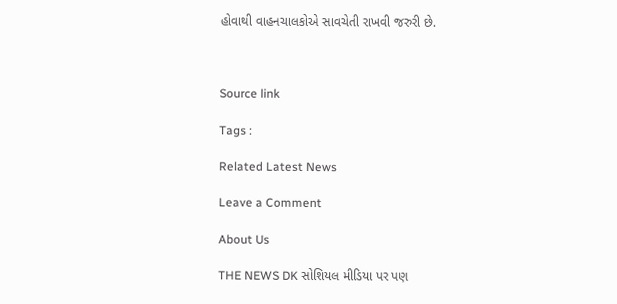હોવાથી વાહનચાલકોએ સાવચેતી રાખવી જરુરી છે.



Source link

Tags :

Related Latest News

Leave a Comment

About Us

THE NEWS DK સોશિયલ મીડિયા પર પણ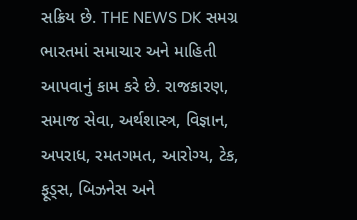સક્રિય છે. THE NEWS DK સમગ્ર ભારતમાં સમાચાર અને માહિતી આપવાનું કામ કરે છે. રાજકારણ, સમાજ સેવા, અર્થશાસ્ત્ર, વિજ્ઞાન, અપરાધ, રમતગમત, આરોગ્ય, ટેક, ફૂડ્સ, બિઝનેસ અને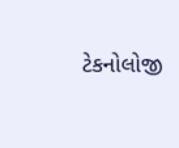ટેકનોલોજી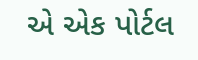એ એક પોર્ટલ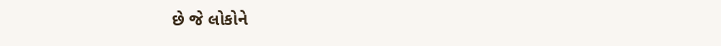છે જે લોકોને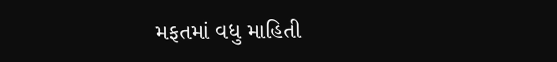મફતમાં વધુ માહિતી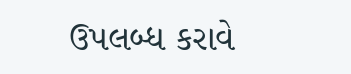ઉપલબ્ધ કરાવે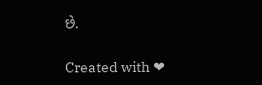છે.

Created with ❤